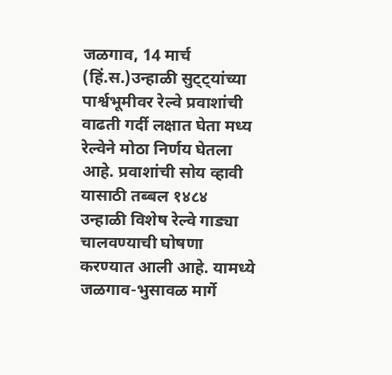जळगाव, 14 मार्च (हिं.स.)उन्हाळी सुट्ट्यांच्या पार्श्वभूमीवर रेल्वे प्रवाशांची वाढती गर्दी लक्षात घेता मध्य रेल्वेने मोठा निर्णय घेतला आहे. प्रवाशांची सोय व्हावी यासाठी तब्बल १४८४ उन्हाळी विशेष रेल्वे गाड्या चालवण्याची घोषणा करण्यात आली आहे. यामध्ये जळगाव-भुसावळ मार्गे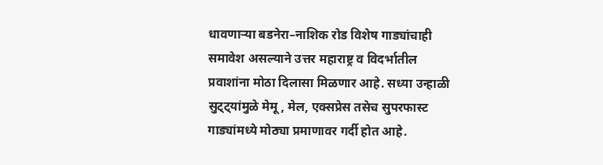धावणाऱ्या बडनेरा–नाशिक रोड विशेष गाड्यांचाही समावेश असल्याने उत्तर महाराष्ट्र व विदर्भातील प्रवाशांना मोठा दिलासा मिळणार आहे. सध्या उन्हाळी सुट्ट्यांमुळे मेमू, मेल, एक्सप्रेस तसेच सुपरफास्ट गाड्यांमध्ये मोठ्या प्रमाणावर गर्दी होत आहे.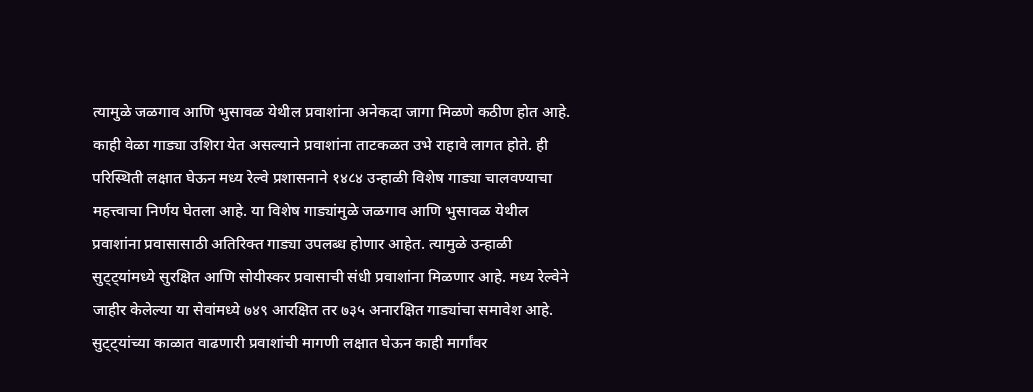त्यामुळे जळगाव आणि भुसावळ येथील प्रवाशांना अनेकदा जागा मिळणे कठीण होत आहे. काही वेळा गाड्या उशिरा येत असल्याने प्रवाशांना ताटकळत उभे राहावे लागत होते. ही परिस्थिती लक्षात घेऊन मध्य रेल्वे प्रशासनाने १४८४ उन्हाळी विशेष गाड्या चालवण्याचा महत्त्वाचा निर्णय घेतला आहे. या विशेष गाड्यांमुळे जळगाव आणि भुसावळ येथील प्रवाशांना प्रवासासाठी अतिरिक्त गाड्या उपलब्ध होणार आहेत. त्यामुळे उन्हाळी सुट्ट्यांमध्ये सुरक्षित आणि सोयीस्कर प्रवासाची संधी प्रवाशांना मिळणार आहे. मध्य रेल्वेने जाहीर केलेल्या या सेवांमध्ये ७४९ आरक्षित तर ७३५ अनारक्षित गाड्यांचा समावेश आहे.
सुट्ट्यांच्या काळात वाढणारी प्रवाशांची मागणी लक्षात घेऊन काही मार्गांवर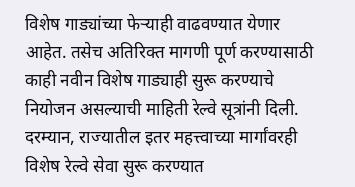विशेष गाड्यांच्या फेऱ्याही वाढवण्यात येणार आहेत. तसेच अतिरिक्त मागणी पूर्ण करण्यासाठी काही नवीन विशेष गाड्याही सुरू करण्याचे नियोजन असल्याची माहिती रेल्वे सूत्रांनी दिली.
दरम्यान, राज्यातील इतर महत्त्वाच्या मार्गांवरही विशेष रेल्वे सेवा सुरू करण्यात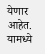येणार आहेत. यामध्ये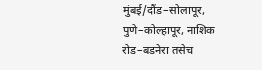मुंबई/दौंड–सोलापूर, पुणे–कोल्हापूर, नाशिक रोड–बडनेरा तसेच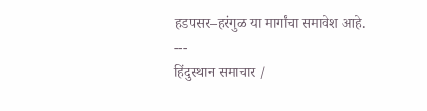हडपसर–हरंगुळ या मार्गांचा समावेश आहे.
---
हिंदुस्थान समाचार /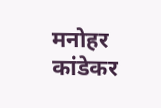मनोहर कांडेकर